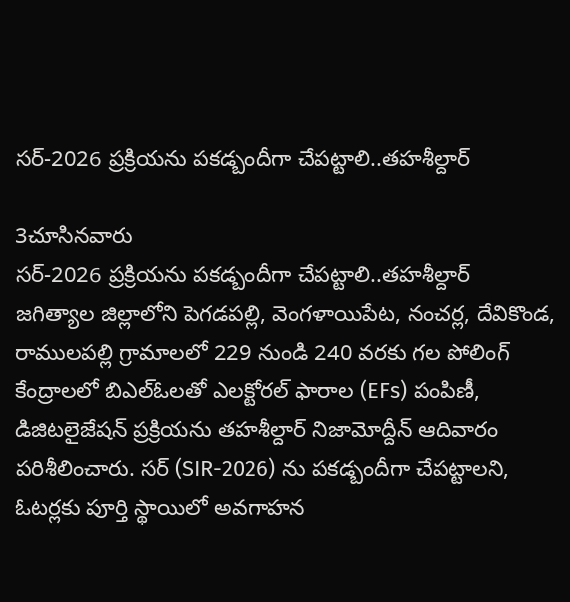సర్-2026 ప్రక్రియను పకడ్బందీగా చేపట్టాలి..తహశీల్దార్

3చూసినవారు
సర్-2026 ప్రక్రియను పకడ్బందీగా చేపట్టాలి..తహశీల్దార్
జగిత్యాల జిల్లాలోని పెగడపల్లి, వెంగళాయిపేట, నంచర్ల, దేవికొండ, రాములపల్లి గ్రామాలలో 229 నుండి 240 వరకు గల పోలింగ్ కేంద్రాలలో బిఎల్‌ఓలతో ఎలక్టోరల్ ఫారాల (EFs) పంపిణీ, డిజిటలైజేషన్ ప్రక్రియను తహశీల్దార్ నిజామోద్దీన్ ఆదివారం పరిశీలించారు. సర్ (SIR-2026) ను పకడ్బందీగా చేపట్టాలని, ఓటర్లకు పూర్తి స్థాయిలో అవగాహన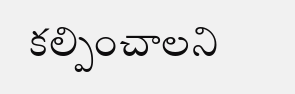కల్పించాలని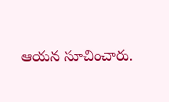ఆయన సూచించారు.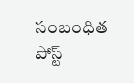సంబంధిత పోస్ట్